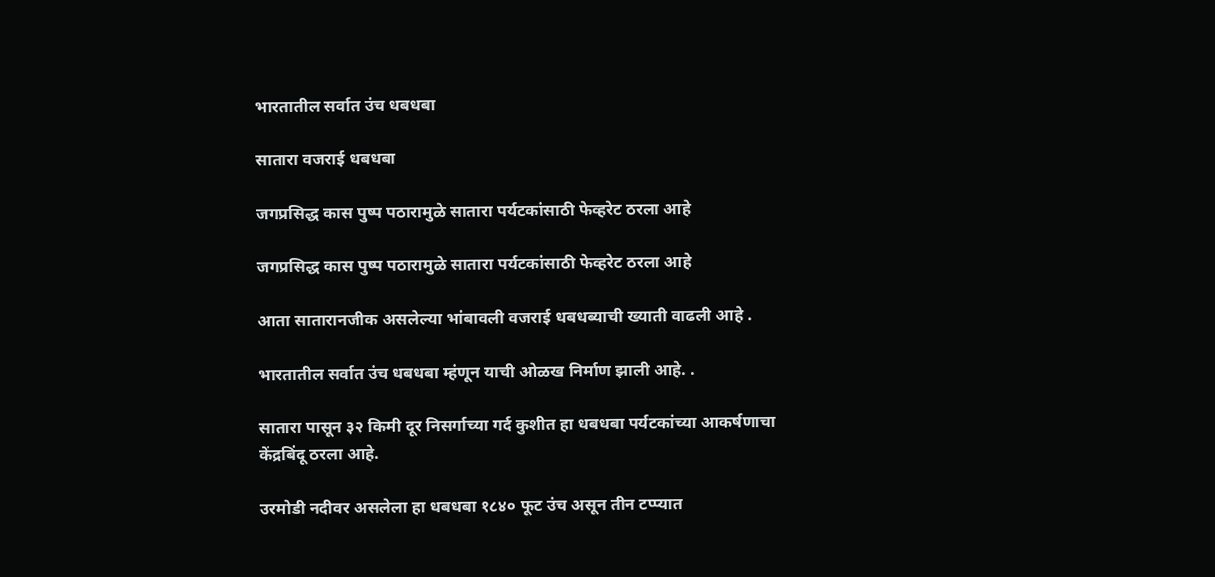भारतातील सर्वात उंच धबधबा

सातारा वजराई धबधबा

जगप्रसिद्ध कास पुष्प पठारामुळे सातारा पर्यटकांसाठी फेव्हरेट ठरला आहे

जगप्रसिद्ध कास पुष्प पठारामुळे सातारा पर्यटकांसाठी फेव्हरेट ठरला आहे

आता सातारानजीक असलेल्या भांबावली वजराई धबधब्याची ख्याती वाढली आहे .

भारतातील सर्वात उंच धबधबा म्हंणून याची ओळख निर्माण झाली आहे. .

सातारा पासून ३२ किमी दूर निसर्गाच्या गर्द कुशीत हा धबधबा पर्यटकांच्या आकर्षणाचा केंद्रबिंदू ठरला आहे.

उरमोडी नदीवर असलेला हा धबधबा १८४० फूट उंच असून तीन टप्प्यात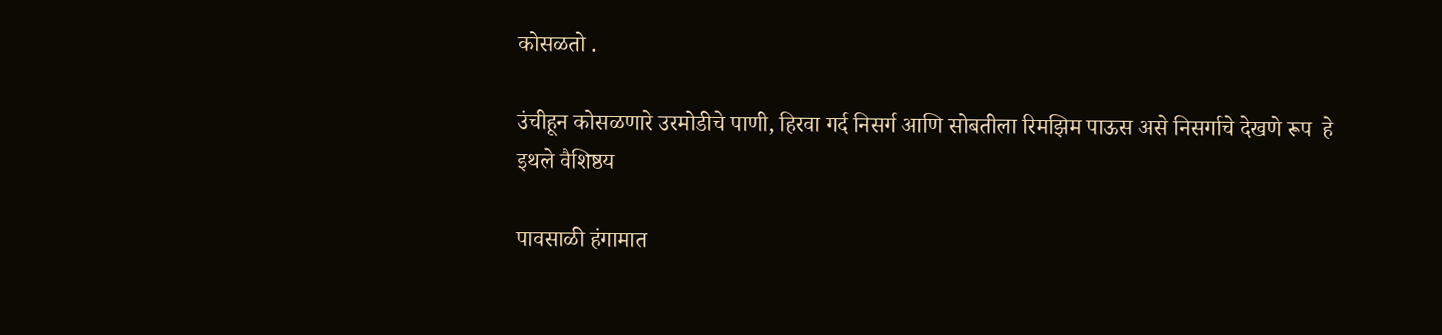कोसळतो .

उंचीहून कोसळणारे उरमोडीचे पाणी, हिरवा गर्द निसर्ग आणि सोबतीला रिमझिम पाऊस असे निसर्गाचे देखणे रूप  हे इथले वैशिष्ठय

पावसाळी हंगामात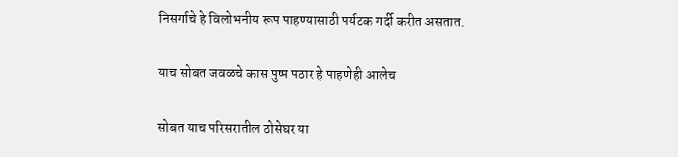निसर्गाचे हे विलोभनीय रूप पाहण्यासाठी पर्यटक गर्दी करीत असतात.

याच सोबत जवळचे कास पुष्प पठार हे पाहणेही आलेच

सोबत याच परिसरातील ठोसेघर या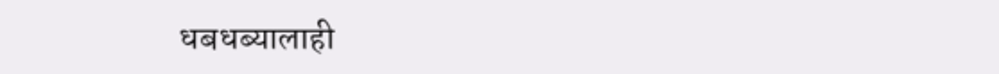धबधब्यालाही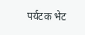पर्यटक भेट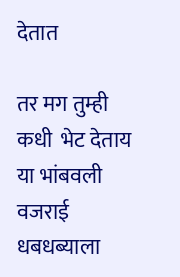देतात

तर मग तुम्ही कधी  भेट देताय या भांबवली वजराई धबधब्याला